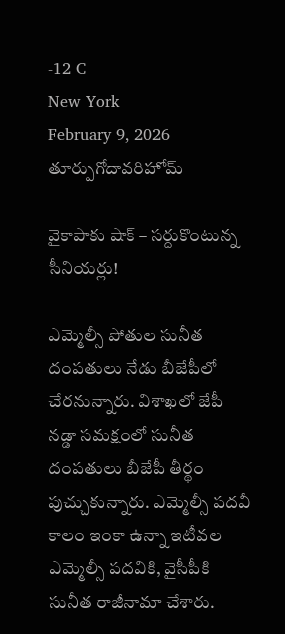-12 C
New York
February 9, 2026
తూర్పుగోదావరిహోమ్

వైకాపాకు షాక్ – సర్దుకొంటున్న సీనియర్లు!

ఎమ్మెల్సీ పోతుల సునీత దంపతులు నేడు బీజేపీలో చేరనున్నారు. విశాఖలో జేపీ నడ్డా సమక్షంలో సునీత దంపతులు బీజేపీ తీర్థం పుచ్చుకున్నారు. ఎమ్మెల్సీ పదవీ కాలం ఇంకా ఉన్నా ఇటీవల ఎమ్మెల్సీ పదవికి, వైసీపీకి సునీత రాజీనామా చేశారు.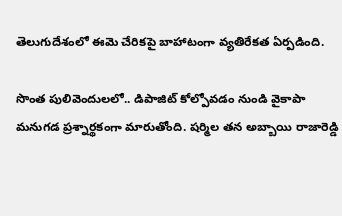తెలుగుదేశంలో ఈమె చేరికపై బాహాటంగా వ్యతిరేకత ఏర్పడింది.

సొంత పులివెందులలో.. డిపాజిట్ కోల్పోవడం నుండి వైకాపా మనుగడ ప్రశ్నార్థకంగా మారుతోంది. షర్మిల తన అబ్బాయి రాజారెడ్డి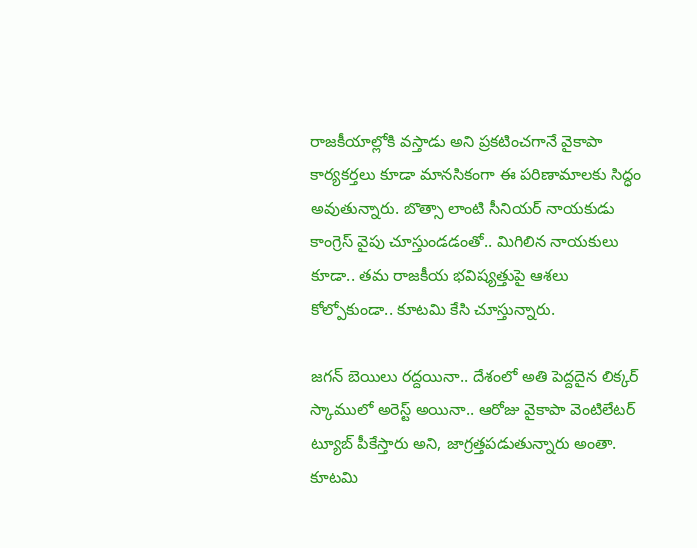రాజకీయాల్లోకి వస్తాడు అని ప్రకటించగానే వైకాపా కార్యకర్తలు కూడా మానసికంగా ఈ పరిణామాలకు సిద్ధం అవుతున్నారు. బొత్సా లాంటి సీనియర్ నాయకుడు కాంగ్రెస్ వైపు చూస్తుండడంతో.. మిగిలిన నాయకులు కూడా.. తమ రాజకీయ భవిష్యత్తుపై ఆశలు కోల్పోకుండా.. కూటమి కేసి చూస్తున్నారు.

జగన్ బెయిలు రద్దయినా.. దేశంలో అతి పెద్దదైన లిక్కర్ స్కాములో అరెస్ట్ అయినా.. ఆరోజు వైకాపా వెంటిలేటర్ ట్యూబ్ పీకేస్తారు అని, జాగ్రత్తపడుతున్నారు అంతా. కూటమి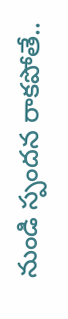నుండి స్పందన రాకపోతే..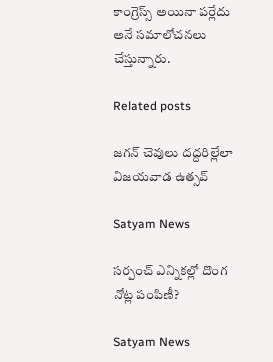కాంగ్రెస్స్ అయినా పర్లేదు అనే సమాలోచనలు చేస్తున్నారు.

Related posts

జగన్‌ చెవులు దద్దరిల్లేలా విజయవాడ ఉత్సవ్‌

Satyam News

సర్పంచ్ ఎన్నికల్లో దొంగ నోట్ల పంపిణీ?

Satyam News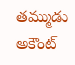తమ్ముడు అకౌంట్‌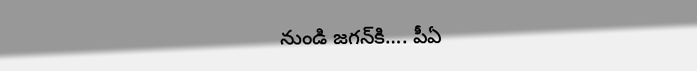నుండి జగన్‌కి…. పీఏ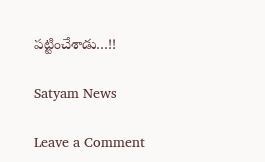పట్టించేశాడు…!!

Satyam News

Leave a Comment